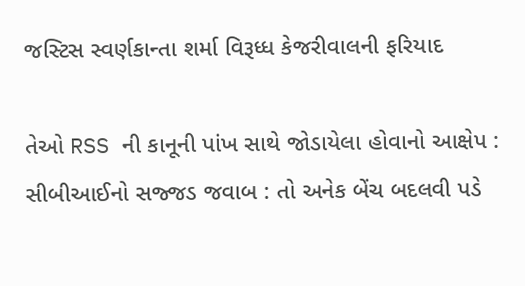જસ્ટિસ સ્વર્ણકાન્તા શર્મા વિરૂધ્ધ કેજરીવાલની ફરિયાદ

તેઓ RSS ની કાનૂની પાંખ સાથે જોડાયેલા હોવાનો આક્ષેપ : સીબીઆઈનો સજ્જડ જવાબ : તો અનેક બેંચ બદલવી પડે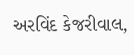અરવિંદ કેજરીવાલ,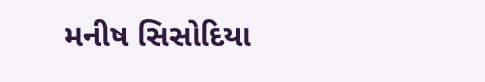મનીષ સિસોદિયા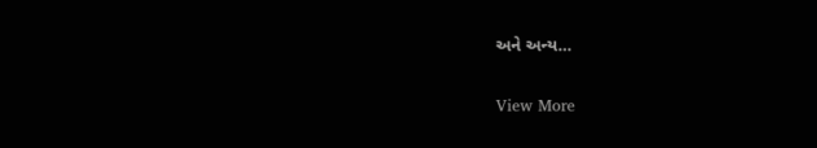અને અન્ય…

View More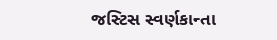જસ્ટિસ સ્વર્ણકાન્તા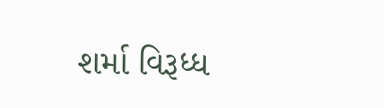શર્મા વિરૂધ્ધ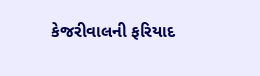કેજરીવાલની ફરિયાદ